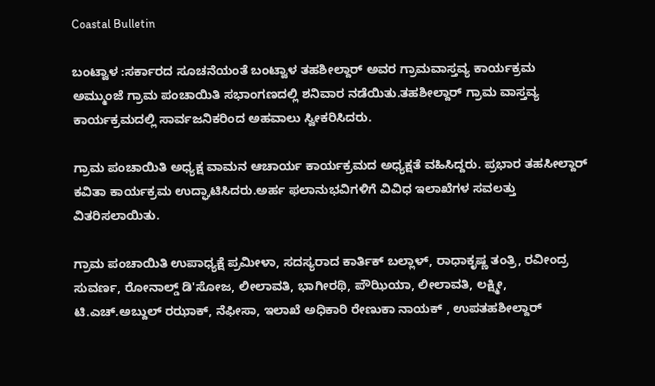Coastal Bulletin

ಬಂಟ್ವಾಳ :ಸರ್ಕಾರದ ಸೂಚನೆಯಂತೆ ಬಂಟ್ವಾಳ ತಹಶೀಲ್ದಾರ್ ಅವರ ಗ್ರಾಮವಾಸ್ತವ್ಯ ಕಾರ್ಯಕ್ರಮ ಅಮ್ಮುಂಜೆ ಗ್ರಾಮ ಪಂಚಾಯಿತಿ ಸಭಾಂಗಣದಲ್ಲಿ ಶನಿವಾರ ನಡೆಯಿತು.ತಹಶೀಲ್ದಾರ್ ಗ್ರಾಮ ವಾಸ್ತವ್ಯ ಕಾರ್ಯಕ್ರಮದಲ್ಲಿ ಸಾರ್ವಜನಿಕರಿಂದ ಅಹವಾಲು ಸ್ವೀಕರಿಸಿದರು.

ಗ್ರಾಮ ಪಂಚಾಯಿತಿ ಅಧ್ಯಕ್ಷ ವಾಮನ ಆಚಾರ್ಯ ಕಾರ್ಯಕ್ರಮದ ಅಧ್ಯಕ್ಷತೆ ವಹಿಸಿದ್ದರು. ಪ್ರಭಾರ ತಹಸೀಲ್ದಾರ್ ಕವಿತಾ ಕಾರ್ಯಕ್ರಮ ಉದ್ಘಾಟಿಸಿದರು.ಅರ್ಹ ಫಲಾನುಭವಿಗಳಿಗೆ ವಿವಿಧ ಇಲಾಖೆಗಳ ಸವಲತ್ತು ವಿತರಿಸಲಾಯಿತು.

ಗ್ರಾಮ ಪಂಚಾಯಿತಿ ಉಪಾಧ್ಯಕ್ಷೆ ಪ್ರಮೀಳಾ, ಸದಸ್ಯರಾದ ಕಾರ್ತಿಕ್ ಬಲ್ಲಾಳ್, ರಾಧಾಕೃಷ್ಣ ತಂತ್ರಿ, ರವೀಂದ್ರ ಸುವರ್ಣ, ರೋನಾಲ್ಡ್ ಡಿ'ಸೋಜ, ಲೀಲಾವತಿ, ಭಾಗೀರಥಿ, ಪೌಝಿಯಾ, ಲೀಲಾವತಿ, ಲಕ್ಷ್ಮೀ, ಟಿ.ಎಚ್.ಅಬ್ದುಲ್ ರಝಾಕ್, ನೆಫೀಸಾ, ಇಲಾಖೆ ಅಧಿಕಾರಿ ರೇಣುಕಾ ನಾಯಕ್ , ಉಪತಹಶೀಲ್ದಾರ್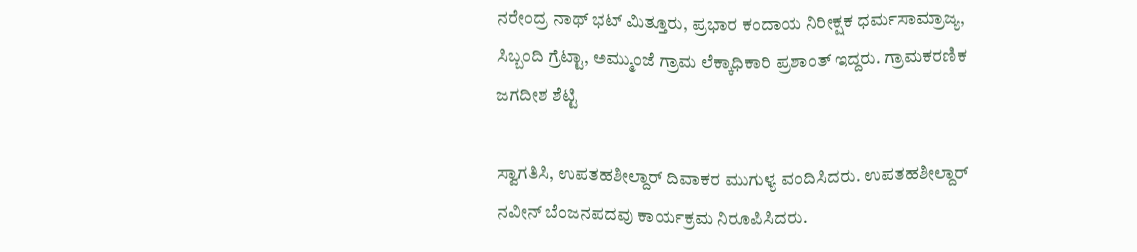ನರೇಂದ್ರ ನಾಥ್ ಭಟ್ ಮಿತ್ತೂರು, ಪ್ರಭಾರ ಕಂದಾಯ ನಿರೀಕ್ಷಕ ಧರ್ಮಸಾಮ್ರಾಜ್ಯ, ಸಿಬ್ಬಂದಿ ಗ್ರೆಟ್ಟಾ, ಅಮ್ಮುಂಜೆ ಗ್ರಾಮ ಲೆಕ್ಕಾಧಿಕಾರಿ ಪ್ರಶಾಂತ್ ಇದ್ದರು. ಗ್ರಾಮಕರಣಿಕ ಜಗದೀಶ ಶೆಟ್ಟಿ

ಸ್ವಾಗತಿಸಿ, ಉಪತಹಶೀಲ್ದಾರ್ ದಿವಾಕರ ಮುಗುಳ್ಯ ವಂದಿಸಿದರು. ಉಪತಹಶೀಲ್ದಾರ್ ನವೀನ್ ಬೆಂಜನಪದವು ಕಾರ್ಯಕ್ರಮ ನಿರೂಪಿಸಿದರು.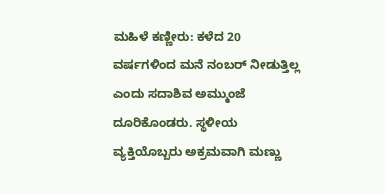ಮಹಿಳೆ ಕಣ್ಣೀರು: ಕಳೆದ 20 ವರ್ಷಗಳಿಂದ ಮನೆ ನಂಬರ್ ನೀಡುತ್ತಿಲ್ಲ ಎಂದು ಸದಾಶಿವ ಅಮ್ಮುಂಜೆ ದೂರಿಕೊಂಡರು. ಸ್ಥಳೀಯ ವ್ಯಕ್ತಿಯೊಬ್ಬರು ಅಕ್ರಮವಾಗಿ ಮಣ್ಣು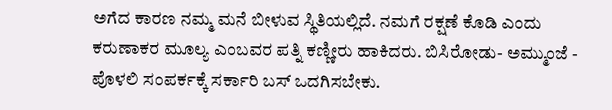ಅಗೆದ ಕಾರಣ ನಮ್ಮ ಮನೆ ಬೀಳುವ ಸ್ಥಿತಿಯಲ್ಲಿದೆ. ನಮಗೆ ರಕ್ಷಣೆ ಕೊಡಿ ಎಂದು ಕರುಣಾಕರ ಮೂಲ್ಯ ಎಂಬವರ ಪತ್ನಿ ಕಣ್ಣೀರು ಹಾಕಿದರು. ಬಿಸಿರೋಡು- ಅಮ್ಮುಂಜೆ - ಪೊಳಲಿ ಸಂಪರ್ಕಕ್ಕೆ ಸರ್ಕಾರಿ ಬಸ್ ಒದಗಿಸಬೇಕು.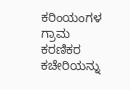ಕರಿಂಯಂಗಳ ಗ್ರಾಮ ಕರಣಿಕರ ಕಚೇರಿಯನ್ನು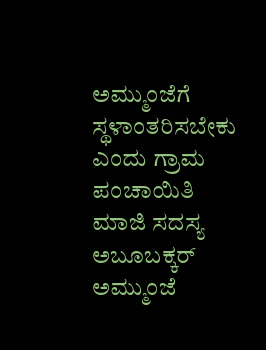ಅಮ್ಮುಂಜೆಗೆ ಸ್ಥಳಾಂತರಿಸಬೇಕು ಎಂದು ಗ್ರಾಮ ಪಂಚಾಯಿತಿ ಮಾಜಿ ಸದಸ್ಯ ಅಬೂಬಕ್ಕರ್ ಅಮ್ಮುಂಜೆ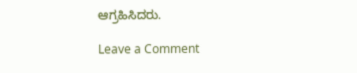ಆಗ್ರಹಿಸಿದರು.

Leave a Comment